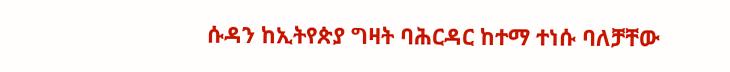ሱዳን ከኢትየጵያ ግዛት ባሕርዳር ከተማ ተነሱ ባለቻቸው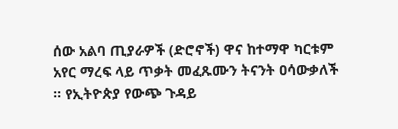ሰው አልባ ጢያራዎች (ድሮኖች) ዋና ከተማዋ ካርቱም አየር ማረፍ ላይ ጥቃት መፈጹሙን ትናንት ዐሳውቃለች ። የኢትዮጵያ የውጭ ጉዳይ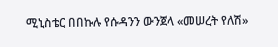ሚኒስቴር በበኩሉ የሱዳንን ውንጀላ «መሠረት የለሽ»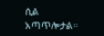ሲል አጣጥሎታል።